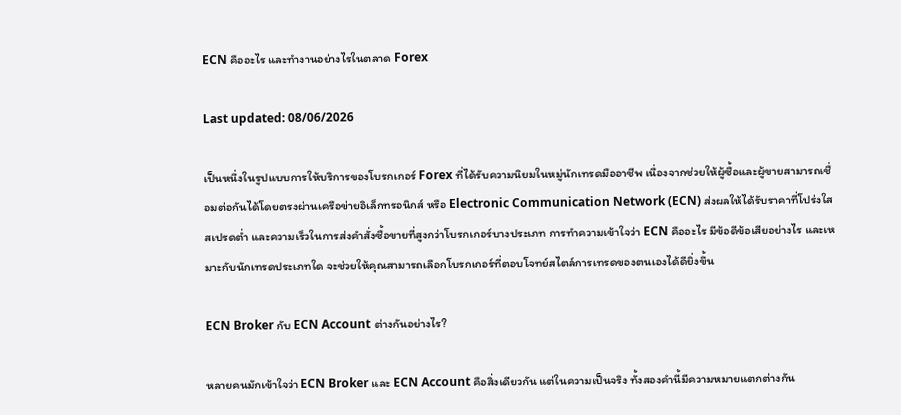ECN คืออะไร และทำงานอย่างไรในตลาด Forex

Last updated: 08/06/2026

เป็นหนึ่งในรูปแบบการให้บริการของโบรกเกอร์ Forex ที่ได้รับความนิยมในหมู่นักเทรดมืออาชีพ เนื่องจากช่วยให้ผู้ซื้อและผู้ขายสามารถเชื่อมต่อกันได้โดยตรงผ่านเครือข่ายอิเล็กทรอนิกส์ หรือ Electronic Communication Network (ECN) ส่งผลให้ได้รับราคาที่โปร่งใส สเปรดต่ำ และความเร็วในการส่งคำสั่งซื้อขายที่สูงกว่าโบรกเกอร์บางประเภท การทำความเข้าใจว่า ECN คืออะไร มีข้อดีข้อเสียอย่างไร และเหมาะกับนักเทรดประเภทใด จะช่วยให้คุณสามารถเลือกโบรกเกอร์ที่ตอบโจทย์สไตล์การเทรดของตนเองได้ดียิ่งขึ้น

ECN Broker กับ ECN Account ต่างกันอย่างไร?

หลายคนมักเข้าใจว่า ECN Broker และ ECN Account คือสิ่งเดียวกัน แต่ในความเป็นจริง ทั้งสองคำนี้มีความหมายแตกต่างกัน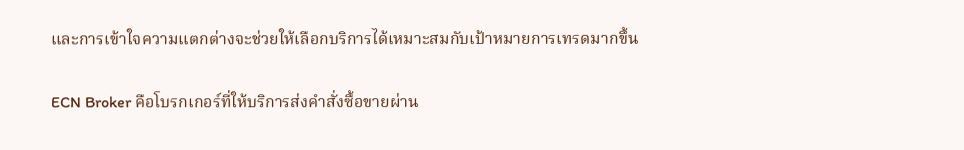และการเข้าใจความแตกต่างจะช่วยให้เลือกบริการได้เหมาะสมกับเป้าหมายการเทรดมากขึ้น

ECN Broker คือโบรกเกอร์ที่ให้บริการส่งคำสั่งซื้อขายผ่าน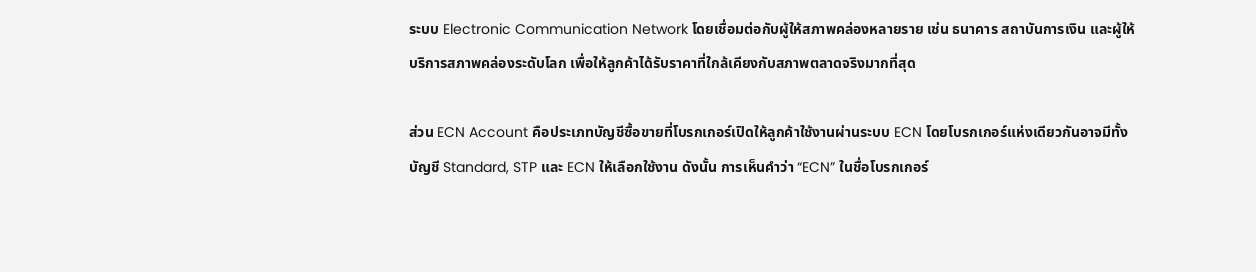ระบบ Electronic Communication Network โดยเชื่อมต่อกับผู้ให้สภาพคล่องหลายราย เช่น ธนาคาร สถาบันการเงิน และผู้ให้บริการสภาพคล่องระดับโลก เพื่อให้ลูกค้าได้รับราคาที่ใกล้เคียงกับสภาพตลาดจริงมากที่สุด

ส่วน ECN Account คือประเภทบัญชีซื้อขายที่โบรกเกอร์เปิดให้ลูกค้าใช้งานผ่านระบบ ECN โดยโบรกเกอร์แห่งเดียวกันอาจมีทั้งบัญชี Standard, STP และ ECN ให้เลือกใช้งาน ดังนั้น การเห็นคำว่า “ECN” ในชื่อโบรกเกอร์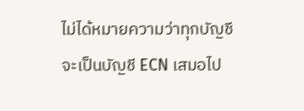ไม่ได้หมายความว่าทุกบัญชีจะเป็นบัญชี ECN เสมอไป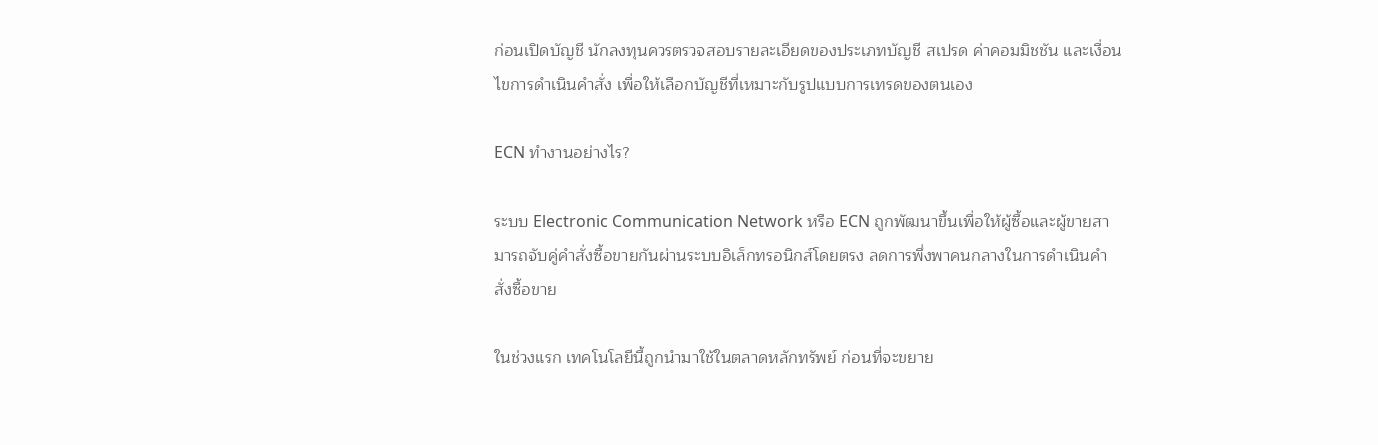ก่อนเปิดบัญชี นักลงทุนควรตรวจสอบรายละเอียดของประเภทบัญชี สเปรด ค่าคอมมิชชัน และเงื่อนไขการดำเนินคำสั่ง เพื่อให้เลือกบัญชีที่เหมาะกับรูปแบบการเทรดของตนเอง

ECN ทำงานอย่างไร?

ระบบ Electronic Communication Network หรือ ECN ถูกพัฒนาขึ้นเพื่อให้ผู้ซื้อและผู้ขายสามารถจับคู่คำสั่งซื้อขายกันผ่านระบบอิเล็กทรอนิกส์โดยตรง ลดการพึ่งพาคนกลางในการดำเนินคำสั่งซื้อขาย

ในช่วงแรก เทคโนโลยีนี้ถูกนำมาใช้ในตลาดหลักทรัพย์ ก่อนที่จะขยาย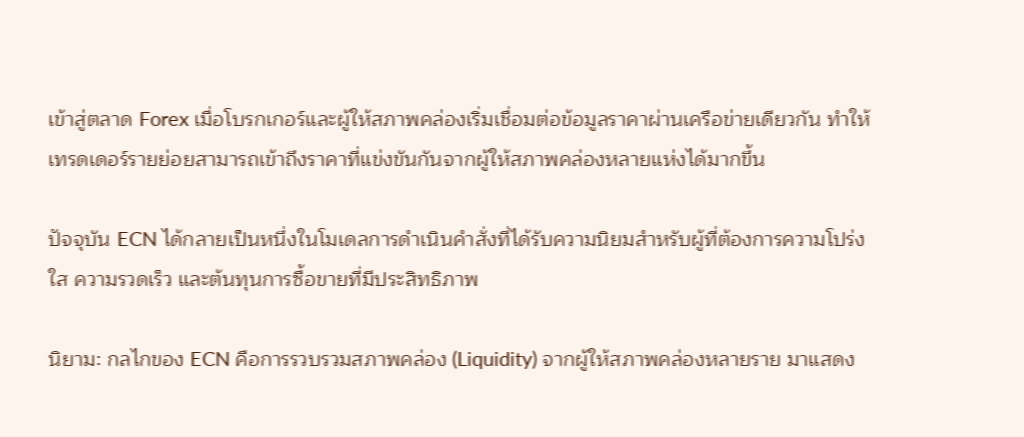เข้าสู่ตลาด Forex เมื่อโบรกเกอร์และผู้ให้สภาพคล่องเริ่มเชื่อมต่อข้อมูลราคาผ่านเครือข่ายเดียวกัน ทำให้เทรดเดอร์รายย่อยสามารถเข้าถึงราคาที่แข่งขันกันจากผู้ให้สภาพคล่องหลายแห่งได้มากขึ้น

ปัจจุบัน ECN ได้กลายเป็นหนึ่งในโมเดลการดำเนินคำสั่งที่ได้รับความนิยมสำหรับผู้ที่ต้องการความโปร่งใส ความรวดเร็ว และต้นทุนการซื้อขายที่มีประสิทธิภาพ

นิยาม: กลไกของ ECN คือการรวบรวมสภาพคล่อง (Liquidity) จากผู้ให้สภาพคล่องหลายราย มาแสดง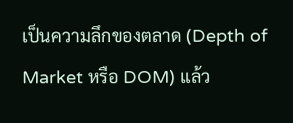เป็นความลึกของตลาด (Depth of Market หรือ DOM) แล้ว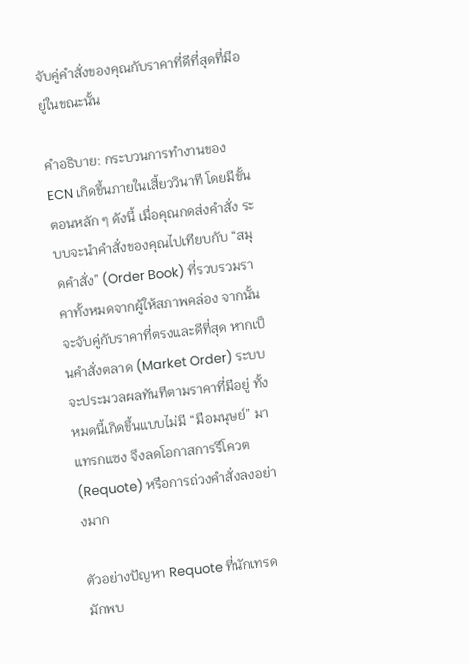จับคู่คำสั่งของคุณกับราคาที่ดีที่สุดที่มีอยู่ในขณะนั้น

คำอธิบาย: กระบวนการทำงานของ ECN เกิดขึ้นภายในเสี้ยววินาที โดยมีขั้นตอนหลัก ๆ ดังนี้ เมื่อคุณกดส่งคำสั่ง ระบบจะนำคำสั่งของคุณไปเทียบกับ “สมุดคำสั่ง” (Order Book) ที่รวบรวมราคาทั้งหมดจากผู้ให้สภาพคล่อง จากนั้นจะจับคู่กับราคาที่ตรงและดีที่สุด หากเป็นคำสั่งตลาด (Market Order) ระบบจะประมวลผลทันทีตามราคาที่มีอยู่ ทั้งหมดนี้เกิดขึ้นแบบไม่มี “มือมนุษย์” มาแทรกแซง จึงลดโอกาสการรีโควต (Requote) หรือการถ่วงคำสั่งลงอย่างมาก

ตัวอย่างปัญหา Requote ที่นักเทรดมักพบ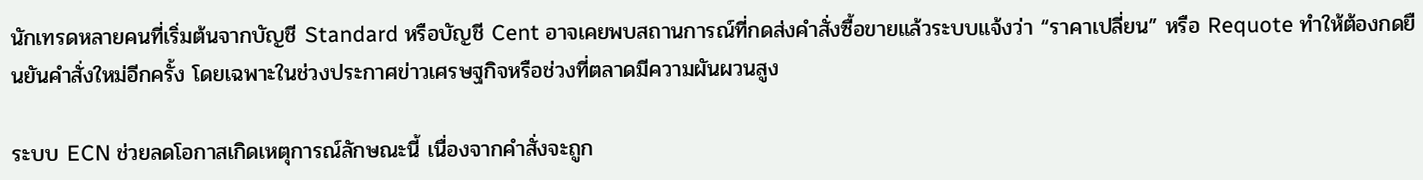นักเทรดหลายคนที่เริ่มต้นจากบัญชี Standard หรือบัญชี Cent อาจเคยพบสถานการณ์ที่กดส่งคำสั่งซื้อขายแล้วระบบแจ้งว่า “ราคาเปลี่ยน” หรือ Requote ทำให้ต้องกดยืนยันคำสั่งใหม่อีกครั้ง โดยเฉพาะในช่วงประกาศข่าวเศรษฐกิจหรือช่วงที่ตลาดมีความผันผวนสูง

ระบบ ECN ช่วยลดโอกาสเกิดเหตุการณ์ลักษณะนี้ เนื่องจากคำสั่งจะถูก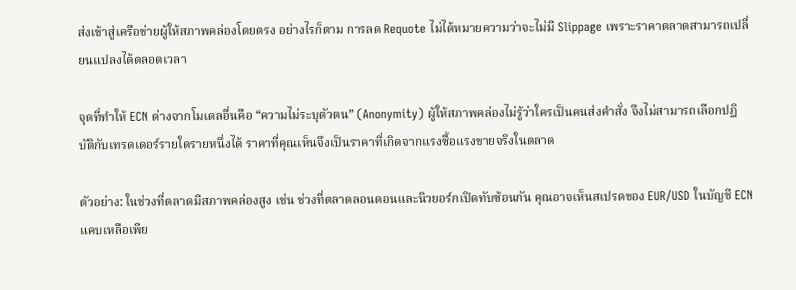ส่งเข้าสู่เครือข่ายผู้ให้สภาพคล่องโดยตรง อย่างไรก็ตาม การลด Requote ไม่ได้หมายความว่าจะไม่มี Slippage เพราะราคาตลาดสามารถเปลี่ยนแปลงได้ตลอดเวลา

จุดที่ทำให้ ECN ต่างจากโมเดลอื่นคือ “ความไม่ระบุตัวตน” (Anonymity) ผู้ให้สภาพคล่องไม่รู้ว่าใครเป็นคนส่งคำสั่ง จึงไม่สามารถเลือกปฏิบัติกับเทรดเดอร์รายใดรายหนึ่งได้ ราคาที่คุณเห็นจึงเป็นราคาที่เกิดจากแรงซื้อแรงขายจริงในตลาด

ตัวอย่าง: ในช่วงที่ตลาดมีสภาพคล่องสูง เช่น ช่วงที่ตลาดลอนดอนและนิวยอร์กเปิดทับซ้อนกัน คุณอาจเห็นสเปรดของ EUR/USD ในบัญชี ECN แคบเหลือเพีย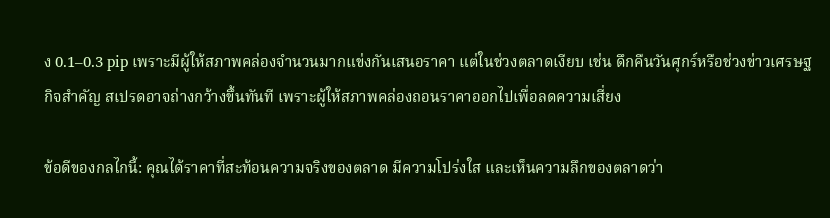ง 0.1–0.3 pip เพราะมีผู้ให้สภาพคล่องจำนวนมากแข่งกันเสนอราคา แต่ในช่วงตลาดเงียบ เช่น ดึกคืนวันศุกร์หรือช่วงข่าวเศรษฐกิจสำคัญ สเปรดอาจถ่างกว้างขึ้นทันที เพราะผู้ให้สภาพคล่องถอนราคาออกไปเพื่อลดความเสี่ยง

ข้อดีของกลไกนี้: คุณได้ราคาที่สะท้อนความจริงของตลาด มีความโปร่งใส และเห็นความลึกของตลาดว่า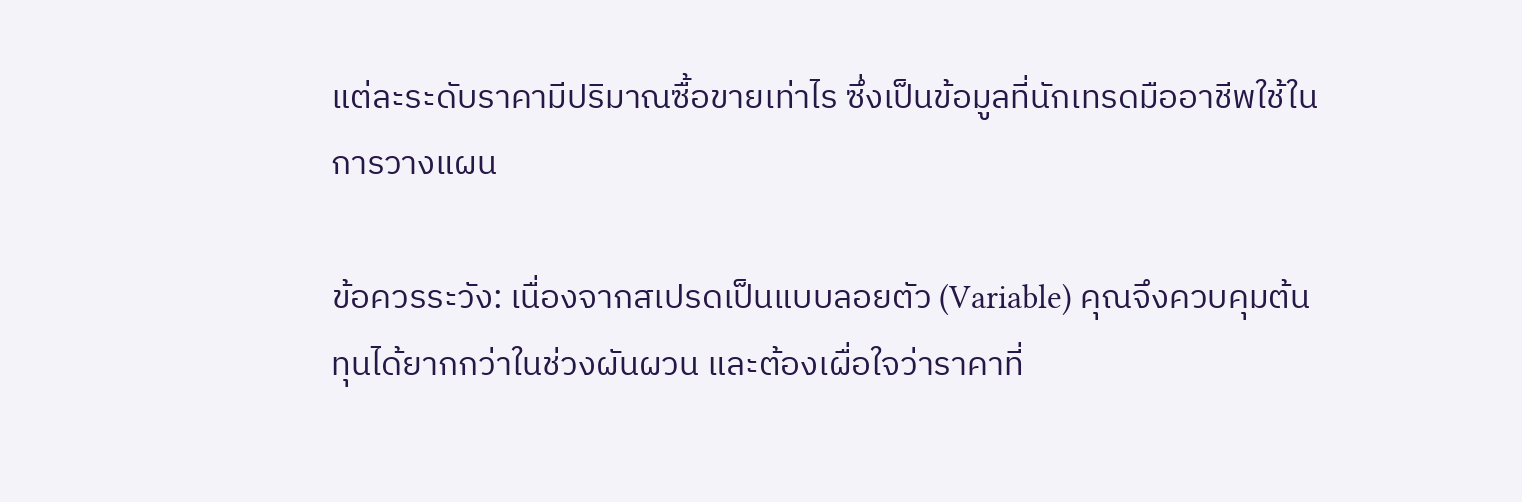แต่ละระดับราคามีปริมาณซื้อขายเท่าไร ซึ่งเป็นข้อมูลที่นักเทรดมืออาชีพใช้ในการวางแผน

ข้อควรระวัง: เนื่องจากสเปรดเป็นแบบลอยตัว (Variable) คุณจึงควบคุมต้นทุนได้ยากกว่าในช่วงผันผวน และต้องเผื่อใจว่าราคาที่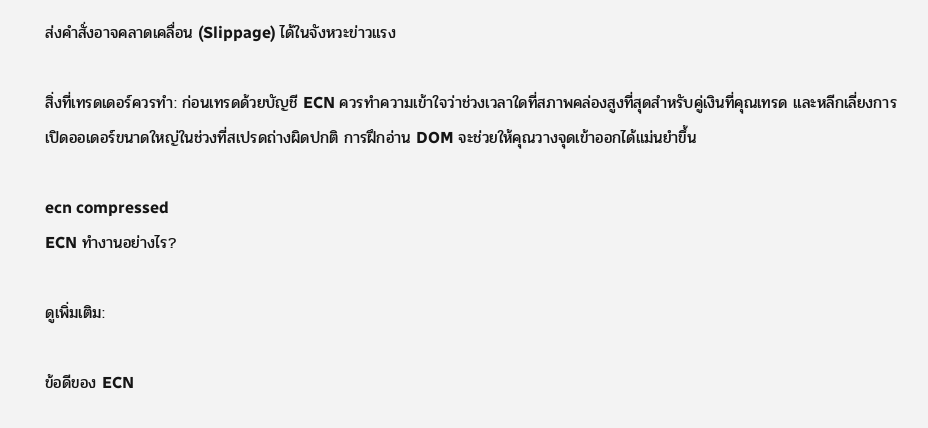ส่งคำสั่งอาจคลาดเคลื่อน (Slippage) ได้ในจังหวะข่าวแรง

สิ่งที่เทรดเดอร์ควรทำ: ก่อนเทรดด้วยบัญชี ECN ควรทำความเข้าใจว่าช่วงเวลาใดที่สภาพคล่องสูงที่สุดสำหรับคู่เงินที่คุณเทรด และหลีกเลี่ยงการเปิดออเดอร์ขนาดใหญ่ในช่วงที่สเปรดถ่างผิดปกติ การฝึกอ่าน DOM จะช่วยให้คุณวางจุดเข้าออกได้แม่นยำขึ้น

ecn compressed
ECN ทำงานอย่างไร?

ดูเพิ่มเติม:

ข้อดีของ ECN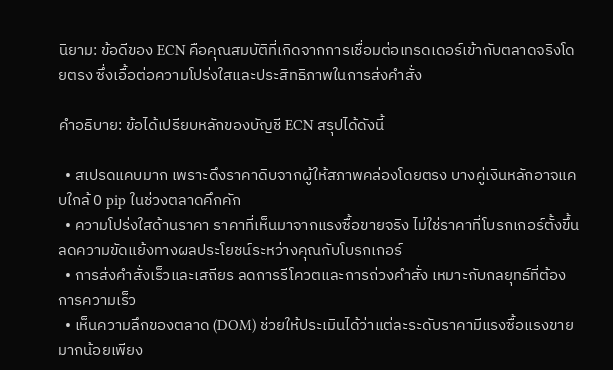นิยาม: ข้อดีของ ECN คือคุณสมบัติที่เกิดจากการเชื่อมต่อเทรดเดอร์เข้ากับตลาดจริงโดยตรง ซึ่งเอื้อต่อความโปร่งใสและประสิทธิภาพในการส่งคำสั่ง

คำอธิบาย: ข้อได้เปรียบหลักของบัญชี ECN สรุปได้ดังนี้

  • สเปรดแคบมาก เพราะดึงราคาดิบจากผู้ให้สภาพคล่องโดยตรง บางคู่เงินหลักอาจแคบใกล้ 0 pip ในช่วงตลาดคึกคัก
  • ความโปร่งใสด้านราคา ราคาที่เห็นมาจากแรงซื้อขายจริง ไม่ใช่ราคาที่โบรกเกอร์ตั้งขึ้น ลดความขัดแย้งทางผลประโยชน์ระหว่างคุณกับโบรกเกอร์
  • การส่งคำสั่งเร็วและเสถียร ลดการรีโควตและการถ่วงคำสั่ง เหมาะกับกลยุทธ์ที่ต้องการความเร็ว
  • เห็นความลึกของตลาด (DOM) ช่วยให้ประเมินได้ว่าแต่ละระดับราคามีแรงซื้อแรงขายมากน้อยเพียง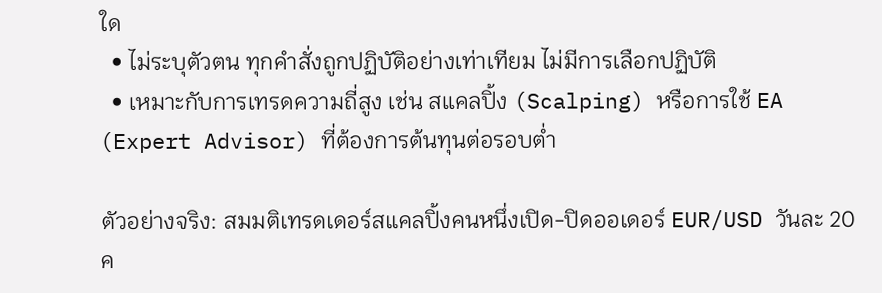ใด
  • ไม่ระบุตัวตน ทุกคำสั่งถูกปฏิบัติอย่างเท่าเทียม ไม่มีการเลือกปฏิบัติ
  • เหมาะกับการเทรดความถี่สูง เช่น สแคลปิ้ง (Scalping) หรือการใช้ EA (Expert Advisor) ที่ต้องการต้นทุนต่อรอบต่ำ

ตัวอย่างจริง: สมมติเทรดเดอร์สแคลปิ้งคนหนึ่งเปิด-ปิดออเดอร์ EUR/USD วันละ 20 ค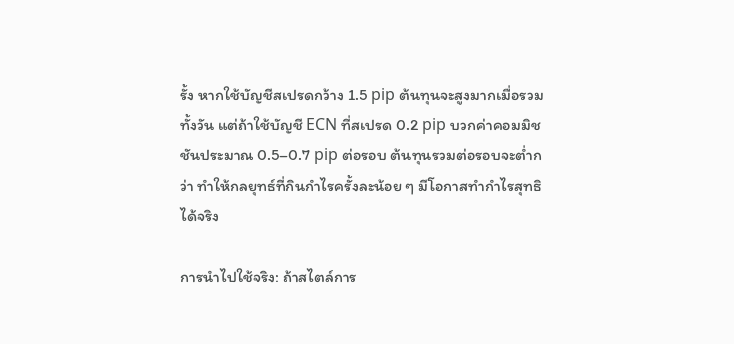รั้ง หากใช้บัญชีสเปรดกว้าง 1.5 pip ต้นทุนจะสูงมากเมื่อรวมทั้งวัน แต่ถ้าใช้บัญชี ECN ที่สเปรด 0.2 pip บวกค่าคอมมิชชันประมาณ 0.5–0.7 pip ต่อรอบ ต้นทุนรวมต่อรอบจะต่ำกว่า ทำให้กลยุทธ์ที่กินกำไรครั้งละน้อย ๆ มีโอกาสทำกำไรสุทธิได้จริง

การนำไปใช้จริง: ถ้าสไตล์การ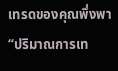เทรดของคุณพึ่งพา “ปริมาณการเท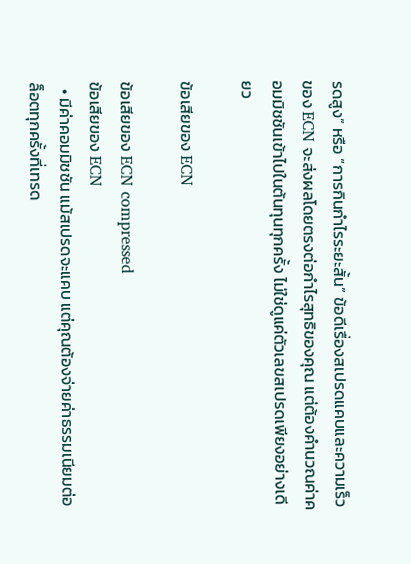รดสูง” หรือ “การกินกำไรระยะสั้น” ข้อดีเรื่องสเปรดแคบและความเร็วของ ECN จะส่งผลโดยตรงต่อกำไรสุทธิของคุณ แต่ต้องคำนวณค่าคอมมิชชันเข้าไปในต้นทุนทุกครั้ง ไม่ใช่ดูแค่ตัวเลขสเปรดเพียงอย่างเดียว

ข้อเสียของ ECN

ข้อเสียของ ECN compressed
ข้อเสียของ ECN
  • มีค่าคอมมิชชัน แม้สเปรดจะแคบ แต่คุณต้องจ่ายค่าธรรมเนียมต่อล็อตทุกครั้งที่เทรด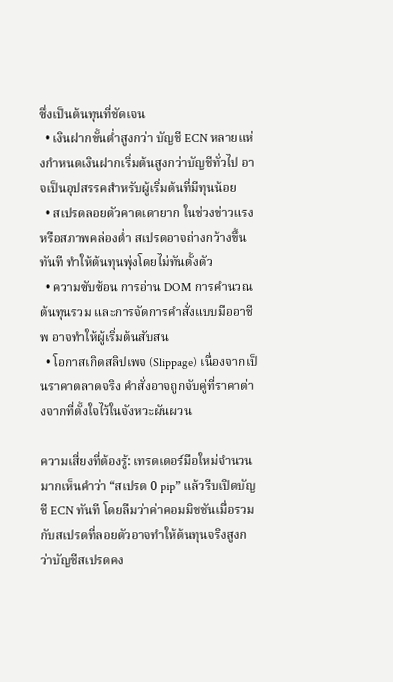ซึ่งเป็นต้นทุนที่ชัดเจน
  • เงินฝากขั้นต่ำสูงกว่า บัญชี ECN หลายแห่งกำหนดเงินฝากเริ่มต้นสูงกว่าบัญชีทั่วไป อาจเป็นอุปสรรคสำหรับผู้เริ่มต้นที่มีทุนน้อย
  • สเปรดลอยตัวคาดเดายาก ในช่วงข่าวแรงหรือสภาพคล่องต่ำ สเปรดอาจถ่างกว้างขึ้นทันที ทำให้ต้นทุนพุ่งโดยไม่ทันตั้งตัว
  • ความซับซ้อน การอ่าน DOM การคำนวณต้นทุนรวม และการจัดการคำสั่งแบบมืออาชีพ อาจทำให้ผู้เริ่มต้นสับสน
  • โอกาสเกิดสลิปเพจ (Slippage) เนื่องจากเป็นราคาตลาดจริง คำสั่งอาจถูกจับคู่ที่ราคาต่างจากที่ตั้งใจไว้ในจังหวะผันผวน

ความเสี่ยงที่ต้องรู้: เทรดเดอร์มือใหม่จำนวนมากเห็นคำว่า “สเปรด 0 pip” แล้วรีบเปิดบัญชี ECN ทันที โดยลืมว่าค่าคอมมิชชันเมื่อรวมกับสเปรดที่ลอยตัวอาจทำให้ต้นทุนจริงสูงกว่าบัญชีสเปรดคง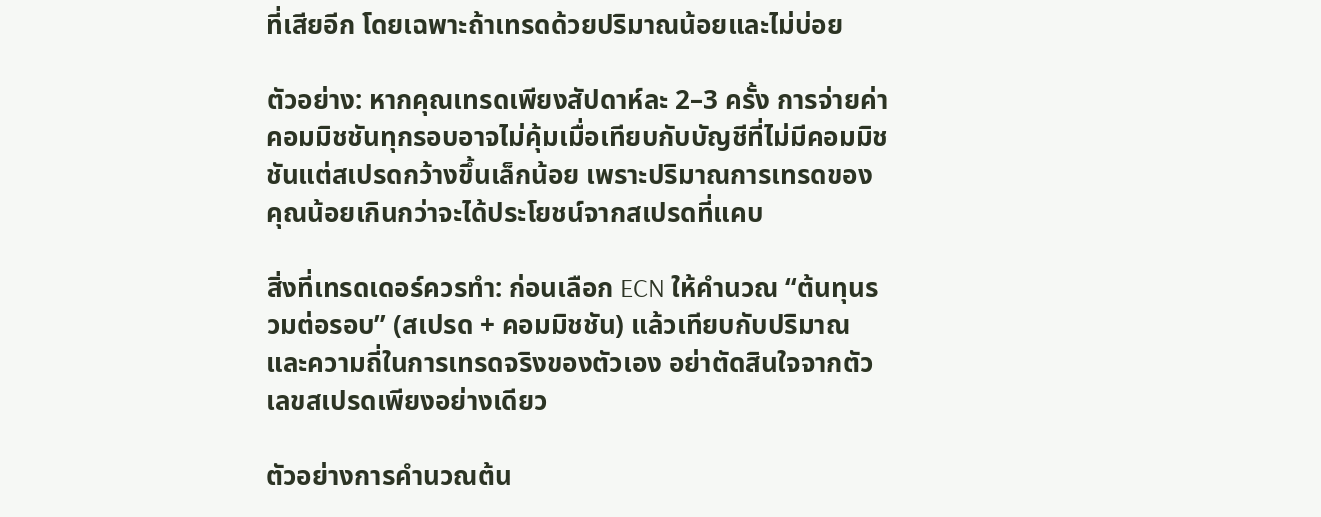ที่เสียอีก โดยเฉพาะถ้าเทรดด้วยปริมาณน้อยและไม่บ่อย

ตัวอย่าง: หากคุณเทรดเพียงสัปดาห์ละ 2–3 ครั้ง การจ่ายค่าคอมมิชชันทุกรอบอาจไม่คุ้มเมื่อเทียบกับบัญชีที่ไม่มีคอมมิชชันแต่สเปรดกว้างขึ้นเล็กน้อย เพราะปริมาณการเทรดของคุณน้อยเกินกว่าจะได้ประโยชน์จากสเปรดที่แคบ

สิ่งที่เทรดเดอร์ควรทำ: ก่อนเลือก ECN ให้คำนวณ “ต้นทุนรวมต่อรอบ” (สเปรด + คอมมิชชัน) แล้วเทียบกับปริมาณและความถี่ในการเทรดจริงของตัวเอง อย่าตัดสินใจจากตัวเลขสเปรดเพียงอย่างเดียว

ตัวอย่างการคำนวณต้น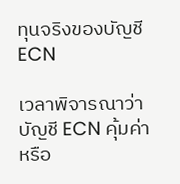ทุนจริงของบัญชี ECN

เวลาพิจารณาว่าบัญชี ECN คุ้มค่าหรือ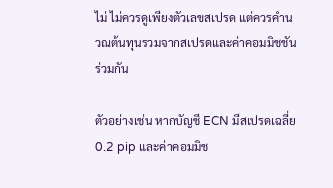ไม่ ไม่ควรดูเพียงตัวเลขสเปรด แต่ควรคำนวณต้นทุนรวมจากสเปรดและค่าคอมมิชชันร่วมกัน

ตัวอย่างเช่น หากบัญชี ECN มีสเปรดเฉลี่ย 0.2 pip และค่าคอมมิช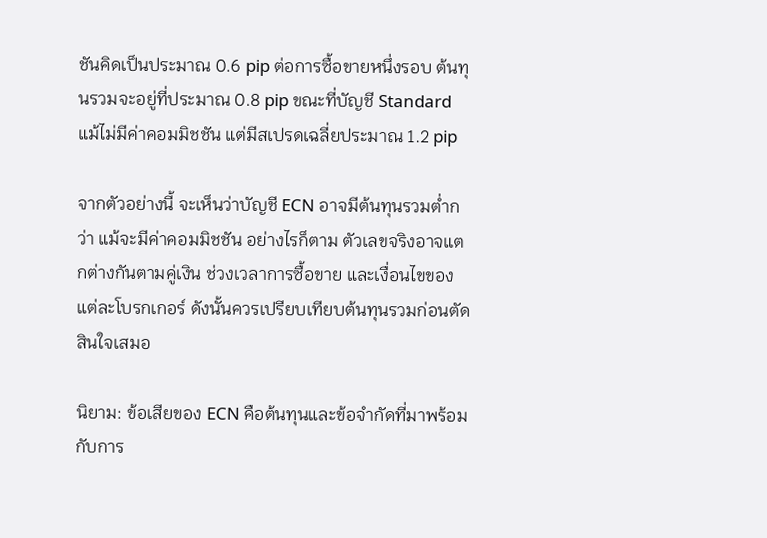ชันคิดเป็นประมาณ 0.6 pip ต่อการซื้อขายหนึ่งรอบ ต้นทุนรวมจะอยู่ที่ประมาณ 0.8 pip ขณะที่บัญชี Standard แม้ไม่มีค่าคอมมิชชัน แต่มีสเปรดเฉลี่ยประมาณ 1.2 pip

จากตัวอย่างนี้ จะเห็นว่าบัญชี ECN อาจมีต้นทุนรวมต่ำกว่า แม้จะมีค่าคอมมิชชัน อย่างไรก็ตาม ตัวเลขจริงอาจแตกต่างกันตามคู่เงิน ช่วงเวลาการซื้อขาย และเงื่อนไขของแต่ละโบรกเกอร์ ดังนั้นควรเปรียบเทียบต้นทุนรวมก่อนตัดสินใจเสมอ

นิยาม: ข้อเสียของ ECN คือต้นทุนและข้อจำกัดที่มาพร้อมกับการ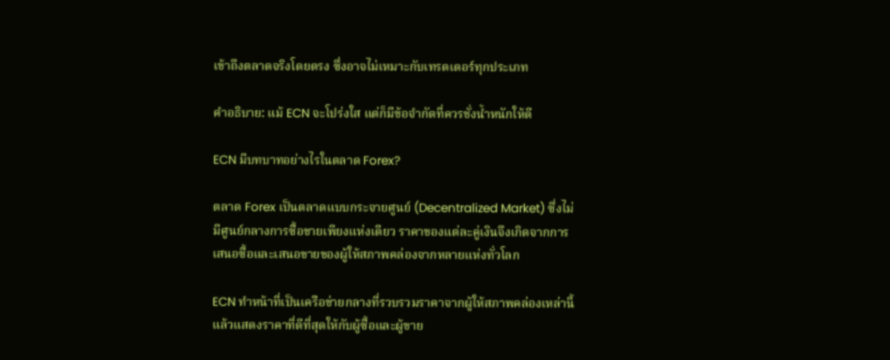เข้าถึงตลาดจริงโดยตรง ซึ่งอาจไม่เหมาะกับเทรดเดอร์ทุกประเภท

คำอธิบาย: แม้ ECN จะโปร่งใส แต่ก็มีข้อจำกัดที่ควรชั่งน้ำหนักให้ดี

ECN มีบทบาทอย่างไรในตลาด Forex?

ตลาด Forex เป็นตลาดแบบกระจายศูนย์ (Decentralized Market) ซึ่งไม่มีศูนย์กลางการซื้อขายเพียงแห่งเดียว ราคาของแต่ละคู่เงินจึงเกิดจากการเสนอซื้อและเสนอขายของผู้ให้สภาพคล่องจากหลายแห่งทั่วโลก

ECN ทำหน้าที่เป็นเครือข่ายกลางที่รวบรวมราคาจากผู้ให้สภาพคล่องเหล่านี้ แล้วแสดงราคาที่ดีที่สุดให้กับผู้ซื้อและผู้ขาย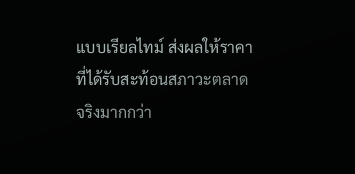แบบเรียลไทม์ ส่งผลให้ราคาที่ได้รับสะท้อนสภาวะตลาดจริงมากกว่า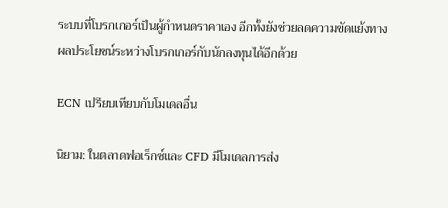ระบบที่โบรกเกอร์เป็นผู้กำหนดราคาเอง อีกทั้งยังช่วยลดความขัดแย้งทางผลประโยชน์ระหว่างโบรกเกอร์กับนักลงทุนได้อีกด้วย

ECN เปรียบเทียบกับโมเดลอื่น

นิยาม: ในตลาดฟอเร็กซ์และ CFD มีโมเดลการส่ง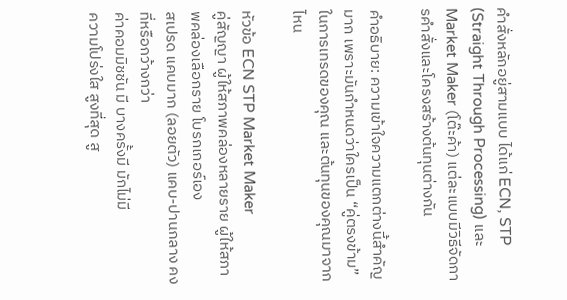คำสั่งหลักอยู่สามแบบ ได้แก่ ECN, STP (Straight Through Processing) และ Market Maker (โต๊ะค้า) แต่ละแบบมีวิธีจัดการคำสั่งและโครงสร้างต้นทุนต่างกัน

คำอธิบาย: ความเข้าใจความแตกต่างนี้สำคัญมาก เพราะมันกำหนดว่าใครเป็น “คู่ตรงข้าม” ในการเทรดของคุณ และต้นทุนของคุณมาจากไหน

หัวข้อ ECN STP Market Maker
คู่สัญญา ผู้ให้สภาพคล่องหลายราย ผู้ให้สภาพคล่องเลือกราย โบรกเกอร์เอง
สเปรด แคบมาก (ลอยตัว) แคบ-ปานกลาง คงที่หรือกว้างกว่า
ค่าคอมมิชชัน มี บางครั้งมี มักไม่มี
ความโปร่งใส สูงที่สุด สู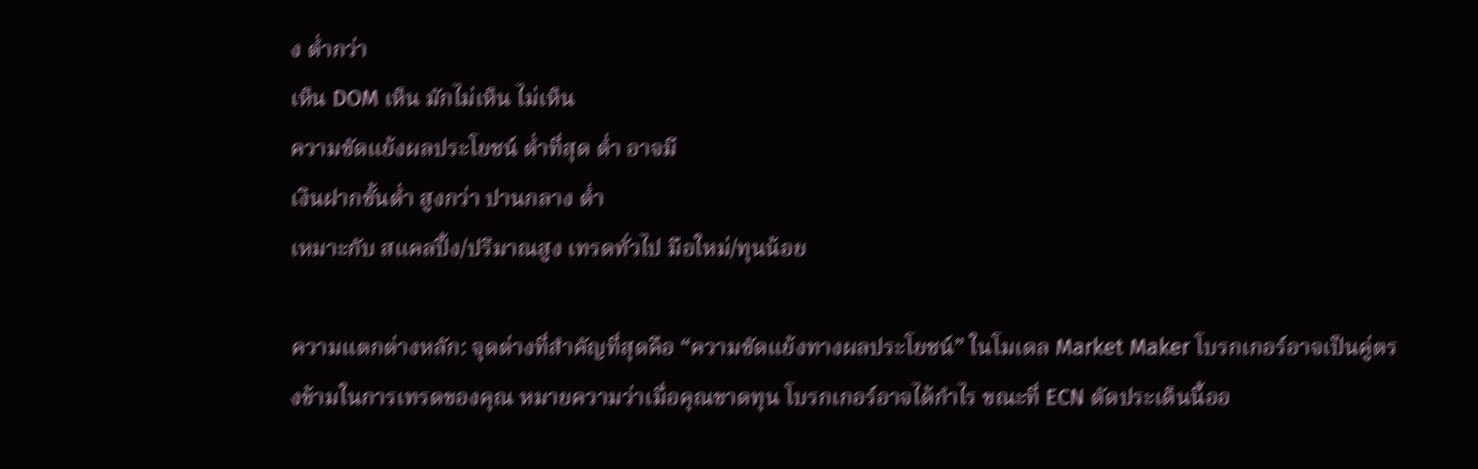ง ต่ำกว่า
เห็น DOM เห็น มักไม่เห็น ไม่เห็น
ความขัดแย้งผลประโยชน์ ต่ำที่สุด ต่ำ อาจมี
เงินฝากขั้นต่ำ สูงกว่า ปานกลาง ต่ำ
เหมาะกับ สแคลปิ้ง/ปริมาณสูง เทรดทั่วไป มือใหม่/ทุนน้อย

ความแตกต่างหลัก: จุดต่างที่สำคัญที่สุดคือ “ความขัดแย้งทางผลประโยชน์” ในโมเดล Market Maker โบรกเกอร์อาจเป็นคู่ตรงข้ามในการเทรดของคุณ หมายความว่าเมื่อคุณขาดทุน โบรกเกอร์อาจได้กำไร ขณะที่ ECN ตัดประเด็นนี้ออ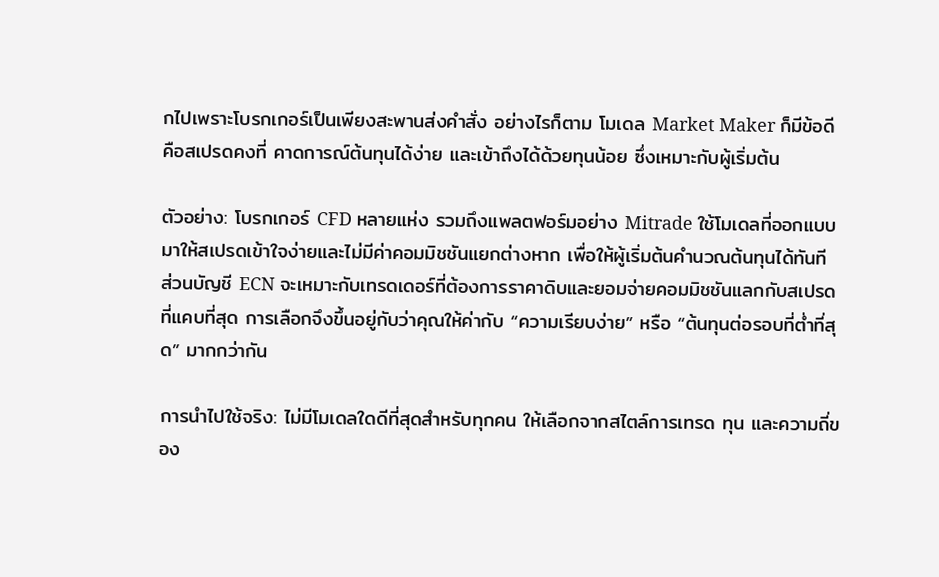กไปเพราะโบรกเกอร์เป็นเพียงสะพานส่งคำสั่ง อย่างไรก็ตาม โมเดล Market Maker ก็มีข้อดีคือสเปรดคงที่ คาดการณ์ต้นทุนได้ง่าย และเข้าถึงได้ด้วยทุนน้อย ซึ่งเหมาะกับผู้เริ่มต้น

ตัวอย่าง: โบรกเกอร์ CFD หลายแห่ง รวมถึงแพลตฟอร์มอย่าง Mitrade ใช้โมเดลที่ออกแบบมาให้สเปรดเข้าใจง่ายและไม่มีค่าคอมมิชชันแยกต่างหาก เพื่อให้ผู้เริ่มต้นคำนวณต้นทุนได้ทันที ส่วนบัญชี ECN จะเหมาะกับเทรดเดอร์ที่ต้องการราคาดิบและยอมจ่ายคอมมิชชันแลกกับสเปรดที่แคบที่สุด การเลือกจึงขึ้นอยู่กับว่าคุณให้ค่ากับ “ความเรียบง่าย” หรือ “ต้นทุนต่อรอบที่ต่ำที่สุด” มากกว่ากัน

การนำไปใช้จริง: ไม่มีโมเดลใดดีที่สุดสำหรับทุกคน ให้เลือกจากสไตล์การเทรด ทุน และความถี่ของ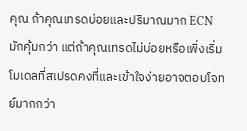คุณ ถ้าคุณเทรดบ่อยและปริมาณมาก ECN มักคุ้มกว่า แต่ถ้าคุณเทรดไม่บ่อยหรือเพิ่งเริ่ม โมเดลที่สเปรดคงที่และเข้าใจง่ายอาจตอบโจทย์มากกว่า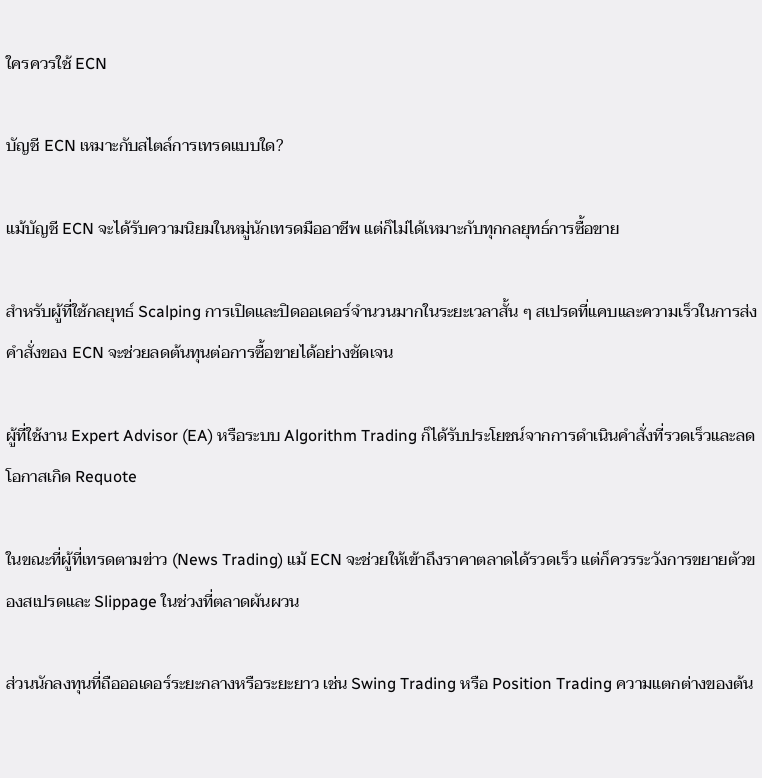ใครควรใช้ ECN

บัญชี ECN เหมาะกับสไตล์การเทรดแบบใด?

แม้บัญชี ECN จะได้รับความนิยมในหมู่นักเทรดมืออาชีพ แต่ก็ไม่ได้เหมาะกับทุกกลยุทธ์การซื้อขาย

สำหรับผู้ที่ใช้กลยุทธ์ Scalping การเปิดและปิดออเดอร์จำนวนมากในระยะเวลาสั้น ๆ สเปรดที่แคบและความเร็วในการส่งคำสั่งของ ECN จะช่วยลดต้นทุนต่อการซื้อขายได้อย่างชัดเจน

ผู้ที่ใช้งาน Expert Advisor (EA) หรือระบบ Algorithm Trading ก็ได้รับประโยชน์จากการดำเนินคำสั่งที่รวดเร็วและลดโอกาสเกิด Requote

ในขณะที่ผู้ที่เทรดตามข่าว (News Trading) แม้ ECN จะช่วยให้เข้าถึงราคาตลาดได้รวดเร็ว แต่ก็ควรระวังการขยายตัวของสเปรดและ Slippage ในช่วงที่ตลาดผันผวน

ส่วนนักลงทุนที่ถือออเดอร์ระยะกลางหรือระยะยาว เช่น Swing Trading หรือ Position Trading ความแตกต่างของต้น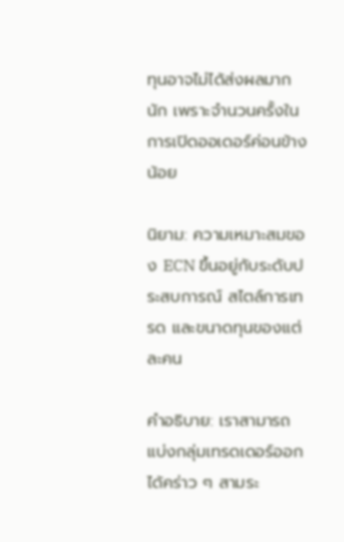ทุนอาจไม่ได้ส่งผลมากนัก เพราะจำนวนครั้งในการเปิดออเดอร์ค่อนข้างน้อย

นิยาม: ความเหมาะสมของ ECN ขึ้นอยู่กับระดับประสบการณ์ สไตล์การเทรด และขนาดทุนของแต่ละคน

คำอธิบาย: เราสามารถแบ่งกลุ่มเทรดเดอร์ออกได้คร่าว ๆ สามระ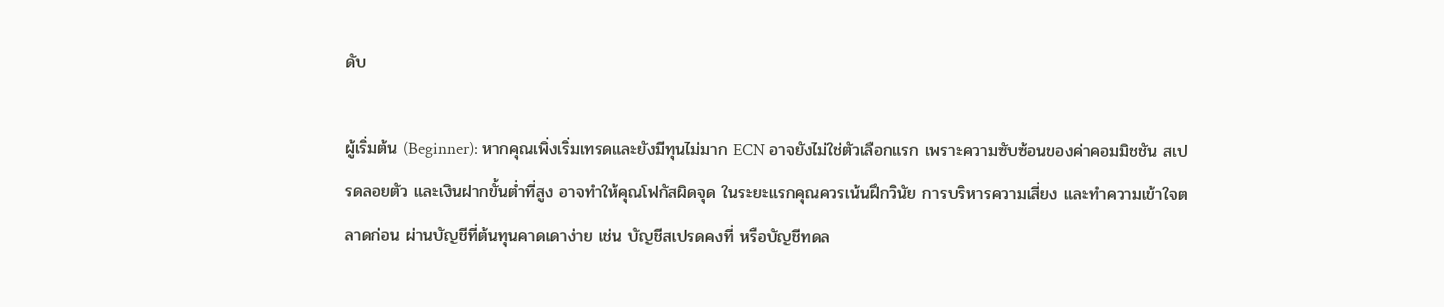ดับ

ผู้เริ่มต้น (Beginner): หากคุณเพิ่งเริ่มเทรดและยังมีทุนไม่มาก ECN อาจยังไม่ใช่ตัวเลือกแรก เพราะความซับซ้อนของค่าคอมมิชชัน สเปรดลอยตัว และเงินฝากขั้นต่ำที่สูง อาจทำให้คุณโฟกัสผิดจุด ในระยะแรกคุณควรเน้นฝึกวินัย การบริหารความเสี่ยง และทำความเข้าใจตลาดก่อน ผ่านบัญชีที่ต้นทุนคาดเดาง่าย เช่น บัญชีสเปรดคงที่ หรือบัญชีทดล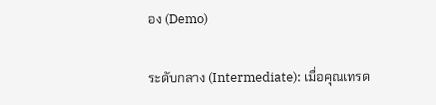อง (Demo)

ระดับกลาง (Intermediate): เมื่อคุณเทรด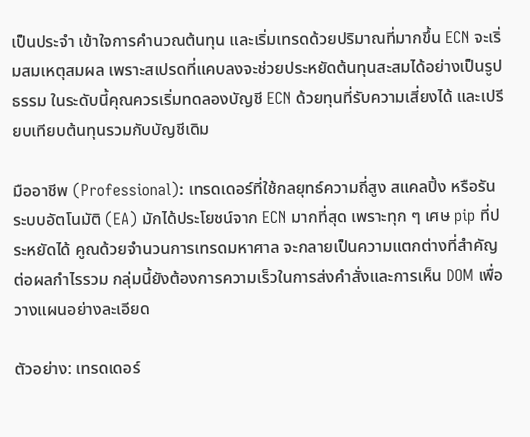เป็นประจำ เข้าใจการคำนวณต้นทุน และเริ่มเทรดด้วยปริมาณที่มากขึ้น ECN จะเริ่มสมเหตุสมผล เพราะสเปรดที่แคบลงจะช่วยประหยัดต้นทุนสะสมได้อย่างเป็นรูปธรรม ในระดับนี้คุณควรเริ่มทดลองบัญชี ECN ด้วยทุนที่รับความเสี่ยงได้ และเปรียบเทียบต้นทุนรวมกับบัญชีเดิม

มืออาชีพ (Professional): เทรดเดอร์ที่ใช้กลยุทธ์ความถี่สูง สแคลปิ้ง หรือรันระบบอัตโนมัติ (EA) มักได้ประโยชน์จาก ECN มากที่สุด เพราะทุก ๆ เศษ pip ที่ประหยัดได้ คูณด้วยจำนวนการเทรดมหาศาล จะกลายเป็นความแตกต่างที่สำคัญต่อผลกำไรรวม กลุ่มนี้ยังต้องการความเร็วในการส่งคำสั่งและการเห็น DOM เพื่อวางแผนอย่างละเอียด

ตัวอย่าง: เทรดเดอร์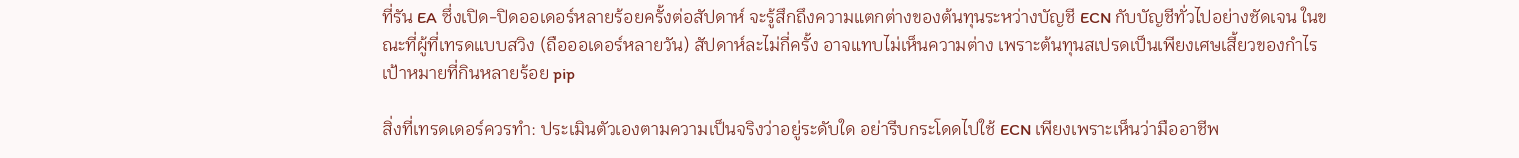ที่รัน EA ซึ่งเปิด-ปิดออเดอร์หลายร้อยครั้งต่อสัปดาห์ จะรู้สึกถึงความแตกต่างของต้นทุนระหว่างบัญชี ECN กับบัญชีทั่วไปอย่างชัดเจน ในขณะที่ผู้ที่เทรดแบบสวิง (ถือออเดอร์หลายวัน) สัปดาห์ละไม่กี่ครั้ง อาจแทบไม่เห็นความต่าง เพราะต้นทุนสเปรดเป็นเพียงเศษเสี้ยวของกำไรเป้าหมายที่กินหลายร้อย pip

สิ่งที่เทรดเดอร์ควรทำ: ประเมินตัวเองตามความเป็นจริงว่าอยู่ระดับใด อย่ารีบกระโดดไปใช้ ECN เพียงเพราะเห็นว่ามืออาชีพ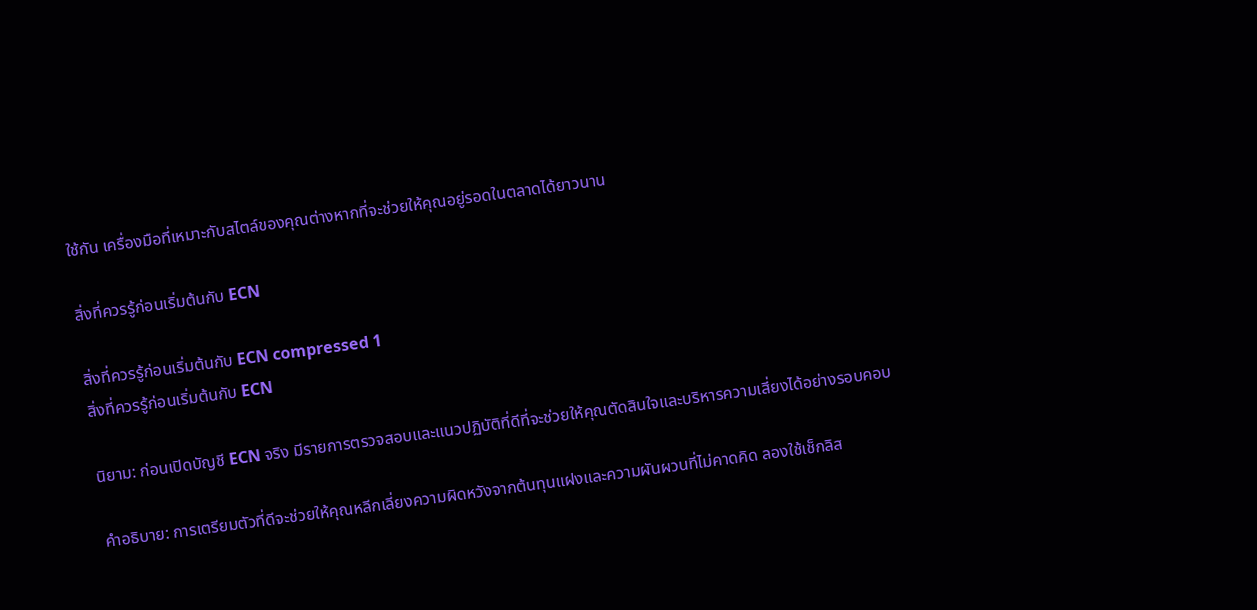ใช้กัน เครื่องมือที่เหมาะกับสไตล์ของคุณต่างหากที่จะช่วยให้คุณอยู่รอดในตลาดได้ยาวนาน

สิ่งที่ควรรู้ก่อนเริ่มต้นกับ ECN

สิ่งที่ควรรู้ก่อนเริ่มต้นกับ ECN compressed 1
สิ่งที่ควรรู้ก่อนเริ่มต้นกับ ECN

นิยาม: ก่อนเปิดบัญชี ECN จริง มีรายการตรวจสอบและแนวปฏิบัติที่ดีที่จะช่วยให้คุณตัดสินใจและบริหารความเสี่ยงได้อย่างรอบคอบ

คำอธิบาย: การเตรียมตัวที่ดีจะช่วยให้คุณหลีกเลี่ยงความผิดหวังจากต้นทุนแฝงและความผันผวนที่ไม่คาดคิด ลองใช้เช็กลิส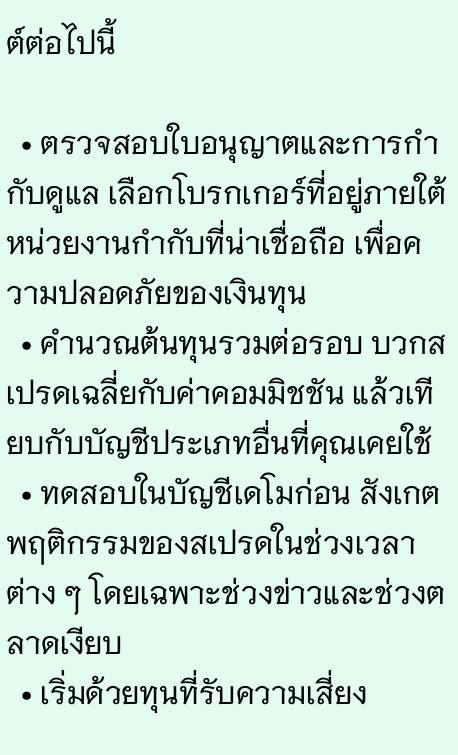ต์ต่อไปนี้

  • ตรวจสอบใบอนุญาตและการกำกับดูแล เลือกโบรกเกอร์ที่อยู่ภายใต้หน่วยงานกำกับที่น่าเชื่อถือ เพื่อความปลอดภัยของเงินทุน
  • คำนวณต้นทุนรวมต่อรอบ บวกสเปรดเฉลี่ยกับค่าคอมมิชชัน แล้วเทียบกับบัญชีประเภทอื่นที่คุณเคยใช้
  • ทดสอบในบัญชีเดโมก่อน สังเกตพฤติกรรมของสเปรดในช่วงเวลาต่าง ๆ โดยเฉพาะช่วงข่าวและช่วงตลาดเงียบ
  • เริ่มด้วยทุนที่รับความเสี่ยง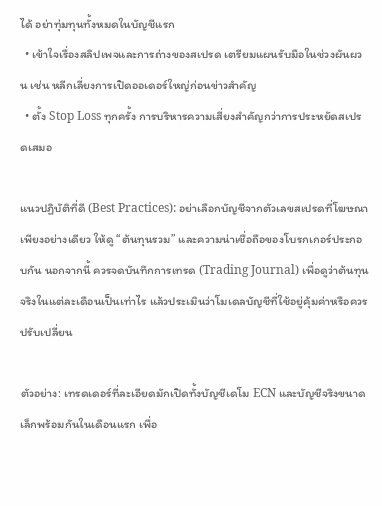ได้ อย่าทุ่มทุนทั้งหมดในบัญชีแรก
  • เข้าใจเรื่องสลิปเพจและการถ่างของสเปรด เตรียมแผนรับมือในช่วงผันผวน เช่น หลีกเลี่ยงการเปิดออเดอร์ใหญ่ก่อนข่าวสำคัญ
  • ตั้ง Stop Loss ทุกครั้ง การบริหารความเสี่ยงสำคัญกว่าการประหยัดสเปรดเสมอ

แนวปฏิบัติที่ดี (Best Practices): อย่าเลือกบัญชีจากตัวเลขสเปรดที่โฆษณาเพียงอย่างเดียว ให้ดู “ต้นทุนรวม” และความน่าเชื่อถือของโบรกเกอร์ประกอบกัน นอกจากนี้ ควรจดบันทึกการเทรด (Trading Journal) เพื่อดูว่าต้นทุนจริงในแต่ละเดือนเป็นเท่าไร แล้วประเมินว่าโมเดลบัญชีที่ใช้อยู่คุ้มค่าหรือควรปรับเปลี่ยน

ตัวอย่าง: เทรดเดอร์ที่ละเอียดมักเปิดทั้งบัญชีเดโม ECN และบัญชีจริงขนาดเล็กพร้อมกันในเดือนแรก เพื่อ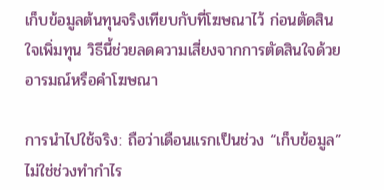เก็บข้อมูลต้นทุนจริงเทียบกับที่โฆษณาไว้ ก่อนตัดสินใจเพิ่มทุน วิธีนี้ช่วยลดความเสี่ยงจากการตัดสินใจด้วยอารมณ์หรือคำโฆษณา

การนำไปใช้จริง: ถือว่าเดือนแรกเป็นช่วง “เก็บข้อมูล” ไม่ใช่ช่วงทำกำไร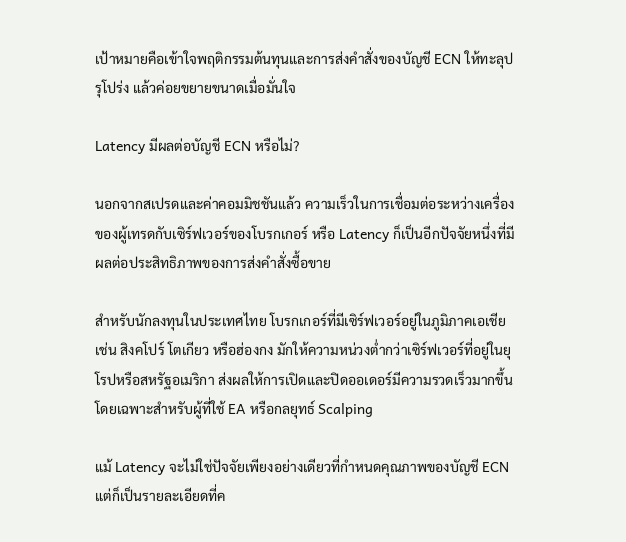เป้าหมายคือเข้าใจพฤติกรรมต้นทุนและการส่งคำสั่งของบัญชี ECN ให้ทะลุปรุโปร่ง แล้วค่อยขยายขนาดเมื่อมั่นใจ

Latency มีผลต่อบัญชี ECN หรือไม่?

นอกจากสเปรดและค่าคอมมิชชันแล้ว ความเร็วในการเชื่อมต่อระหว่างเครื่องของผู้เทรดกับเซิร์ฟเวอร์ของโบรกเกอร์ หรือ Latency ก็เป็นอีกปัจจัยหนึ่งที่มีผลต่อประสิทธิภาพของการส่งคำสั่งซื้อขาย

สำหรับนักลงทุนในประเทศไทย โบรกเกอร์ที่มีเซิร์ฟเวอร์อยู่ในภูมิภาคเอเชีย เช่น สิงคโปร์ โตเกียว หรือฮ่องกง มักให้ความหน่วงต่ำกว่าเซิร์ฟเวอร์ที่อยู่ในยุโรปหรือสหรัฐอเมริกา ส่งผลให้การเปิดและปิดออเดอร์มีความรวดเร็วมากขึ้น โดยเฉพาะสำหรับผู้ที่ใช้ EA หรือกลยุทธ์ Scalping

แม้ Latency จะไม่ใช่ปัจจัยเพียงอย่างเดียวที่กำหนดคุณภาพของบัญชี ECN แต่ก็เป็นรายละเอียดที่ค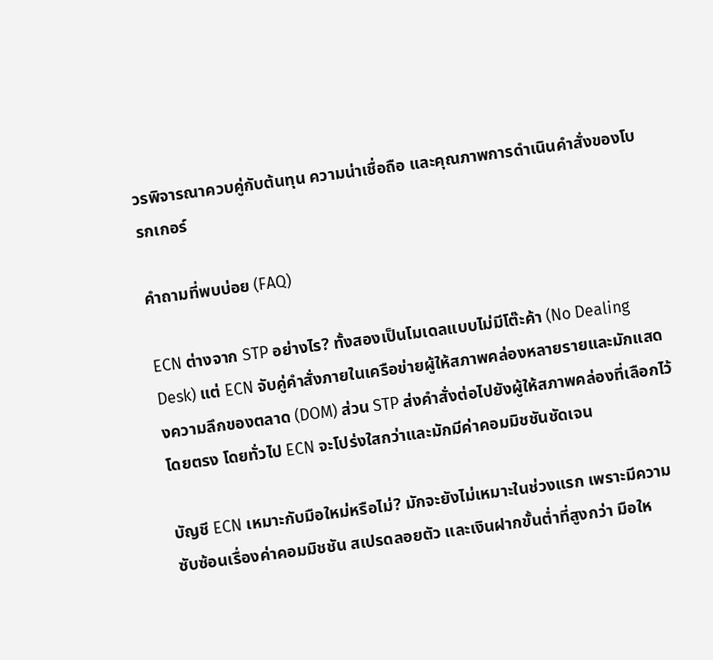วรพิจารณาควบคู่กับต้นทุน ความน่าเชื่อถือ และคุณภาพการดำเนินคำสั่งของโบรกเกอร์

คำถามที่พบบ่อย (FAQ)

ECN ต่างจาก STP อย่างไร? ทั้งสองเป็นโมเดลแบบไม่มีโต๊ะค้า (No Dealing Desk) แต่ ECN จับคู่คำสั่งภายในเครือข่ายผู้ให้สภาพคล่องหลายรายและมักแสดงความลึกของตลาด (DOM) ส่วน STP ส่งคำสั่งต่อไปยังผู้ให้สภาพคล่องที่เลือกไว้โดยตรง โดยทั่วไป ECN จะโปร่งใสกว่าและมักมีค่าคอมมิชชันชัดเจน

บัญชี ECN เหมาะกับมือใหม่หรือไม่? มักจะยังไม่เหมาะในช่วงแรก เพราะมีความซับซ้อนเรื่องค่าคอมมิชชัน สเปรดลอยตัว และเงินฝากขั้นต่ำที่สูงกว่า มือให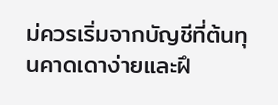ม่ควรเริ่มจากบัญชีที่ต้นทุนคาดเดาง่ายและฝึ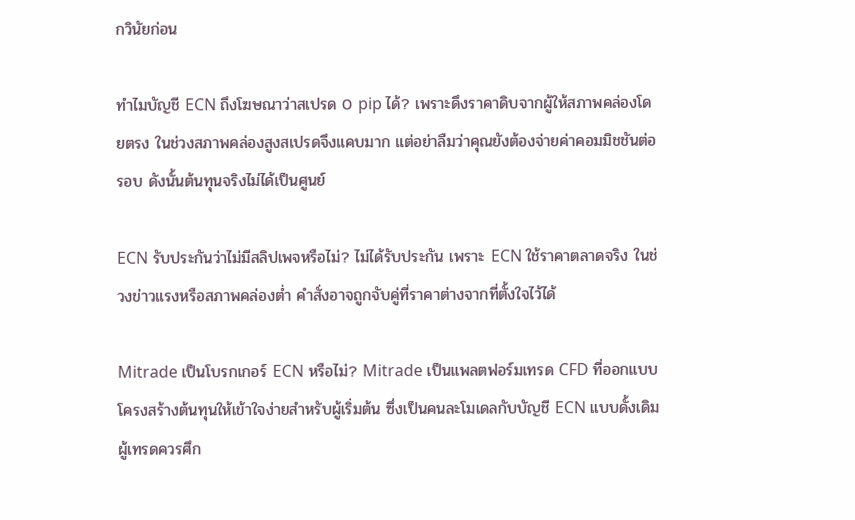กวินัยก่อน

ทำไมบัญชี ECN ถึงโฆษณาว่าสเปรด 0 pip ได้? เพราะดึงราคาดิบจากผู้ให้สภาพคล่องโดยตรง ในช่วงสภาพคล่องสูงสเปรดจึงแคบมาก แต่อย่าลืมว่าคุณยังต้องจ่ายค่าคอมมิชชันต่อรอบ ดังนั้นต้นทุนจริงไม่ได้เป็นศูนย์

ECN รับประกันว่าไม่มีสลิปเพจหรือไม่? ไม่ได้รับประกัน เพราะ ECN ใช้ราคาตลาดจริง ในช่วงข่าวแรงหรือสภาพคล่องต่ำ คำสั่งอาจถูกจับคู่ที่ราคาต่างจากที่ตั้งใจไว้ได้

Mitrade เป็นโบรกเกอร์ ECN หรือไม่? Mitrade เป็นแพลตฟอร์มเทรด CFD ที่ออกแบบโครงสร้างต้นทุนให้เข้าใจง่ายสำหรับผู้เริ่มต้น ซึ่งเป็นคนละโมเดลกับบัญชี ECN แบบดั้งเดิม ผู้เทรดควรศึก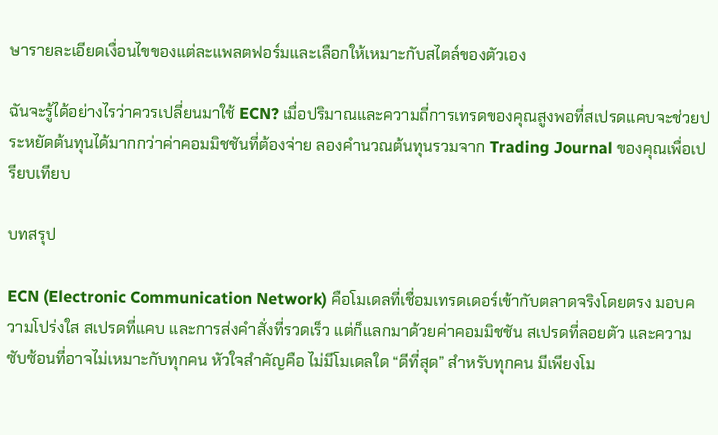ษารายละเอียดเงื่อนไขของแต่ละแพลตฟอร์มและเลือกให้เหมาะกับสไตล์ของตัวเอง

ฉันจะรู้ได้อย่างไรว่าควรเปลี่ยนมาใช้ ECN? เมื่อปริมาณและความถี่การเทรดของคุณสูงพอที่สเปรดแคบจะช่วยประหยัดต้นทุนได้มากกว่าค่าคอมมิชชันที่ต้องจ่าย ลองคำนวณต้นทุนรวมจาก Trading Journal ของคุณเพื่อเปรียบเทียบ

บทสรุป

ECN (Electronic Communication Network) คือโมเดลที่เชื่อมเทรดเดอร์เข้ากับตลาดจริงโดยตรง มอบความโปร่งใส สเปรดที่แคบ และการส่งคำสั่งที่รวดเร็ว แต่ก็แลกมาด้วยค่าคอมมิชชัน สเปรดที่ลอยตัว และความซับซ้อนที่อาจไม่เหมาะกับทุกคน หัวใจสำคัญคือ ไม่มีโมเดลใด “ดีที่สุด” สำหรับทุกคน มีเพียงโม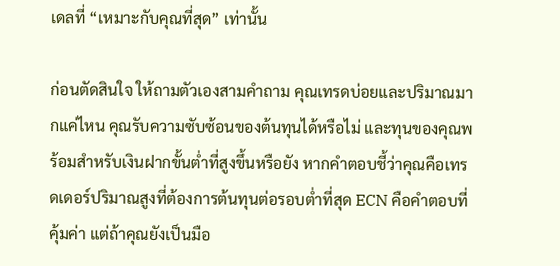เดลที่ “เหมาะกับคุณที่สุด” เท่านั้น

ก่อนตัดสินใจ ให้ถามตัวเองสามคำถาม คุณเทรดบ่อยและปริมาณมากแค่ไหน คุณรับความซับซ้อนของต้นทุนได้หรือไม่ และทุนของคุณพร้อมสำหรับเงินฝากขั้นต่ำที่สูงขึ้นหรือยัง หากคำตอบชี้ว่าคุณคือเทรดเดอร์ปริมาณสูงที่ต้องการต้นทุนต่อรอบต่ำที่สุด ECN คือคำตอบที่คุ้มค่า แต่ถ้าคุณยังเป็นมือ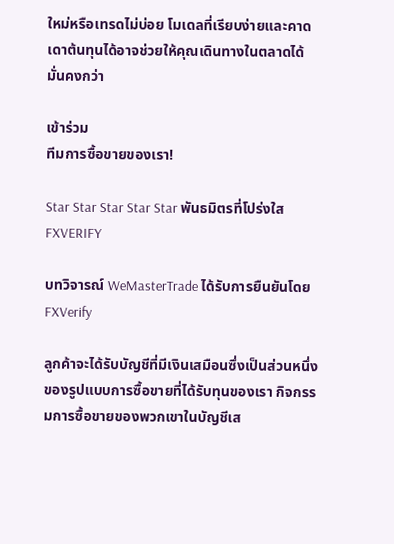ใหม่หรือเทรดไม่บ่อย โมเดลที่เรียบง่ายและคาดเดาต้นทุนได้อาจช่วยให้คุณเดินทางในตลาดได้มั่นคงกว่า

เข้าร่วม
ทีมการซื้อขายของเรา!

Star Star Star Star Star พันธมิตรที่โปร่งใส FXVERIFY

บทวิจารณ์ WeMasterTrade ได้รับการยืนยันโดย FXVerify

ลูกค้าจะได้รับบัญชีที่มีเงินเสมือนซึ่งเป็นส่วนหนึ่งของรูปแบบการซื้อขายที่ได้รับทุนของเรา กิจกรรมการซื้อขายของพวกเขาในบัญชีเส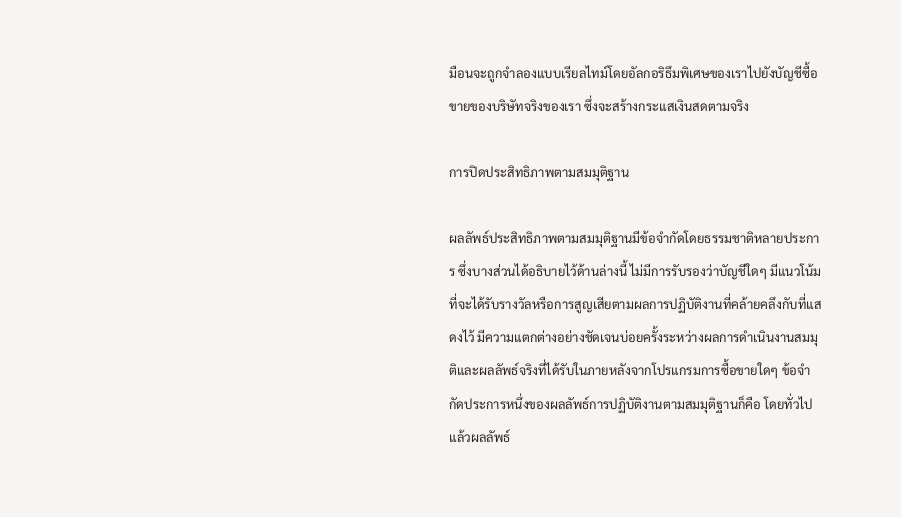มือนจะถูกจำลองแบบเรียลไทม์โดยอัลกอริธึมพิเศษของเราไปยังบัญชีซื้อขายของบริษัทจริงของเรา ซึ่งจะสร้างกระแสเงินสดตามจริง

การปิดประสิทธิภาพตามสมมุติฐาน

ผลลัพธ์ประสิทธิภาพตามสมมุติฐานมีข้อจำกัดโดยธรรมชาติหลายประการ ซึ่งบางส่วนได้อธิบายไว้ด้านล่างนี้ ไม่มีการรับรองว่าบัญชีใดๆ มีแนวโน้มที่จะได้รับรางวัลหรือการสูญเสียตามผลการปฏิบัติงานที่คล้ายคลึงกับที่แสดงไว้ มีความแตกต่างอย่างชัดเจนบ่อยครั้งระหว่างผลการดำเนินงานสมมุติและผลลัพธ์จริงที่ได้รับในภายหลังจากโปรแกรมการซื้อขายใดๆ ข้อจำกัดประการหนึ่งของผลลัพธ์การปฏิบัติงานตามสมมุติฐานก็คือ โดยทั่วไปแล้วผลลัพธ์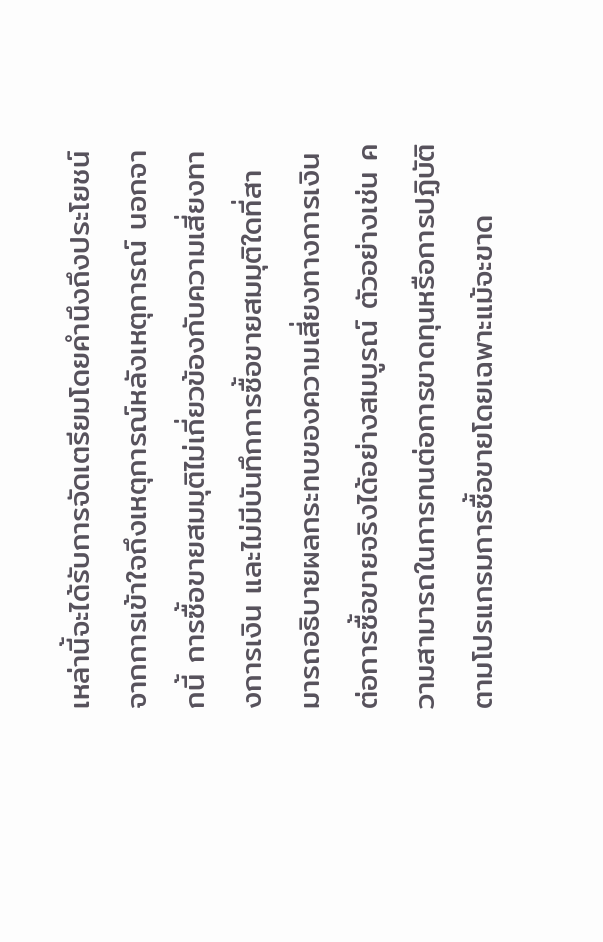เหล่านี้จะได้รับการจัดเตรียมโดยคำนึงถึงประโยชน์จากการเข้าใจถึงเหตุการณ์หลังเหตุการณ์ นอกจากนี้ การซื้อขายสมมุติไม่เกี่ยวข้องกับความเสี่ยงทางการเงิน และไม่มีบันทึกการซื้อขายสมมุติใดที่สามารถอธิบายผลกระทบของความเสี่ยงทางการเงินต่อการซื้อขายจริงได้อย่างสมบูรณ์ ตัวอย่างเช่น ความสามารถในการทนต่อการขาดทุนหรือการปฏิบัติตามโปรแกรมการซื้อขายโดยเฉพาะแม้จะขาด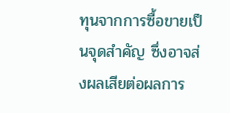ทุนจากการซื้อขายเป็นจุดสำคัญ ซึ่งอาจส่งผลเสียต่อผลการ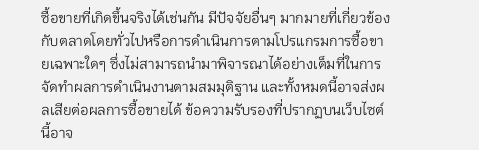ซื้อขายที่เกิดขึ้นจริงได้เช่นกัน มีปัจจัยอื่นๆ มากมายที่เกี่ยวข้องกับตลาดโดยทั่วไปหรือการดำเนินการตามโปรแกรมการซื้อขายเฉพาะใดๆ ซึ่งไม่สามารถนำมาพิจารณาได้อย่างเต็มที่ในการจัดทำผลการดำเนินงานตามสมมุติฐาน และทั้งหมดนี้อาจส่งผลเสียต่อผลการซื้อขายได้ ข้อความรับรองที่ปรากฏบนเว็บไซต์นี้อาจ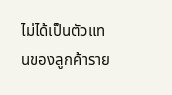ไม่ได้เป็นตัวแทนของลูกค้าราย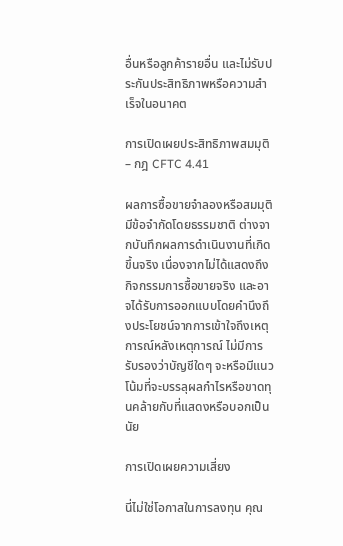อื่นหรือลูกค้ารายอื่น และไม่รับประกันประสิทธิภาพหรือความสำเร็จในอนาคต

การเปิดเผยประสิทธิภาพสมมุติ – กฎ CFTC 4.41

ผลการซื้อขายจำลองหรือสมมุติมีข้อจำกัดโดยธรรมชาติ ต่างจากบันทึกผลการดำเนินงานที่เกิดขึ้นจริง เนื่องจากไม่ได้แสดงถึงกิจกรรมการซื้อขายจริง และอาจได้รับการออกแบบโดยคำนึงถึงประโยชน์จากการเข้าใจถึงเหตุการณ์หลังเหตุการณ์ ไม่มีการรับรองว่าบัญชีใดๆ จะหรือมีแนวโน้มที่จะบรรลุผลกำไรหรือขาดทุนคล้ายกับที่แสดงหรือบอกเป็นนัย

การเปิดเผยความเสี่ยง

นี่ไม่ใช่โอกาสในการลงทุน คุณ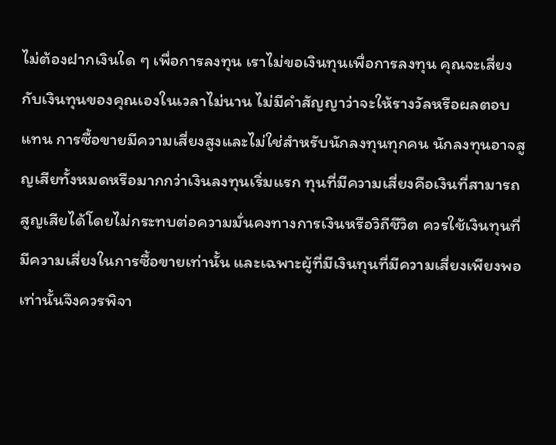ไม่ต้องฝากเงินใด ๆ เพื่อการลงทุน เราไม่ขอเงินทุนเพื่อการลงทุน คุณจะเสี่ยงกับเงินทุนของคุณเองในเวลาไม่นาน ไม่มีคำสัญญาว่าจะให้รางวัลหรือผลตอบแทน การซื้อขายมีความเสี่ยงสูงและไม่ใช่สำหรับนักลงทุนทุกคน นักลงทุนอาจสูญเสียทั้งหมดหรือมากกว่าเงินลงทุนเริ่มแรก ทุนที่มีความเสี่ยงคือเงินที่สามารถสูญเสียได้โดยไม่กระทบต่อความมั่นคงทางการเงินหรือวิถีชีวิต ควรใช้เงินทุนที่มีความเสี่ยงในการซื้อขายเท่านั้น และเฉพาะผู้ที่มีเงินทุนที่มีความเสี่ยงเพียงพอเท่านั้นจึงควรพิจา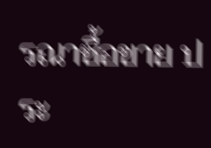รณาซื้อขาย ประ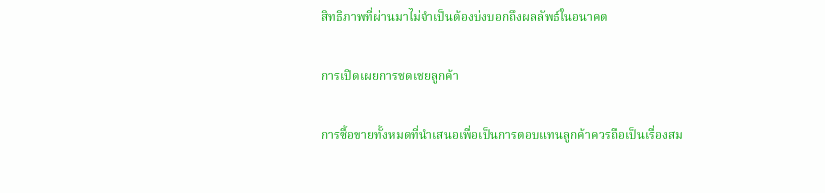สิทธิภาพที่ผ่านมาไม่จำเป็นต้องบ่งบอกถึงผลลัพธ์ในอนาคต

การเปิดเผยการชดเชยลูกค้า

การซื้อขายทั้งหมดที่นำเสนอเพื่อเป็นการตอบแทนลูกค้าควรถือเป็นเรื่องสม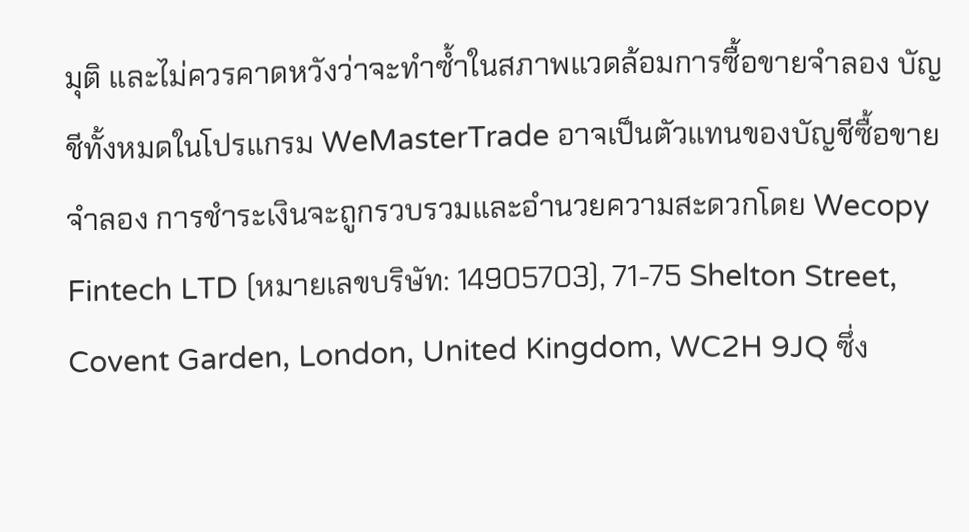มุติ และไม่ควรคาดหวังว่าจะทำซ้ำในสภาพแวดล้อมการซื้อขายจำลอง บัญชีทั้งหมดในโปรแกรม WeMasterTrade อาจเป็นตัวแทนของบัญชีซื้อขายจำลอง การชำระเงินจะถูกรวบรวมและอำนวยความสะดวกโดย Wecopy Fintech LTD (หมายเลขบริษัท: 14905703), 71-75 Shelton Street, Covent Garden, London, United Kingdom, WC2H 9JQ ซึ่ง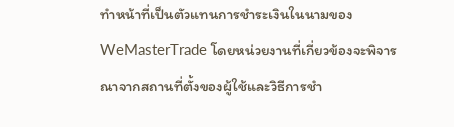ทำหน้าที่เป็นตัวแทนการชำระเงินในนามของ WeMasterTrade โดยหน่วยงานที่เกี่ยวข้องจะพิจารณาจากสถานที่ตั้งของผู้ใช้และวิธีการชำ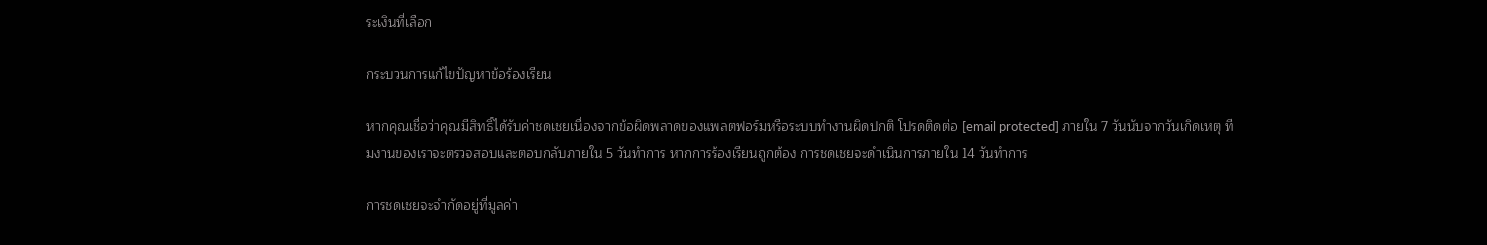ระเงินที่เลือก

กระบวนการแก้ไขปัญหาข้อร้องเรียน

หากคุณเชื่อว่าคุณมีสิทธิ์ได้รับค่าชดเชยเนื่องจากข้อผิดพลาดของแพลตฟอร์มหรือระบบทำงานผิดปกติ โปรดติดต่อ [email protected] ภายใน 7 วันนับจากวันเกิดเหตุ ทีมงานของเราจะตรวจสอบและตอบกลับภายใน 5 วันทำการ หากการร้องเรียนถูกต้อง การชดเชยจะดำเนินการภายใน 14 วันทำการ

การชดเชยจะจำกัดอยู่ที่มูลค่า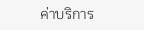ค่าบริการ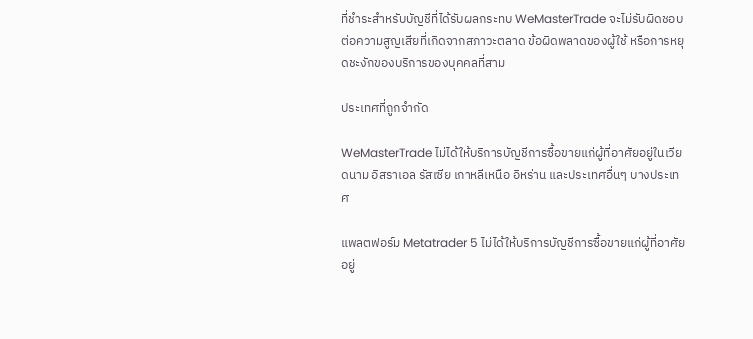ที่ชำระสำหรับบัญชีที่ได้รับผลกระทบ WeMasterTrade จะไม่รับผิดชอบต่อความสูญเสียที่เกิดจากสภาวะตลาด ข้อผิดพลาดของผู้ใช้ หรือการหยุดชะงักของบริการของบุคคลที่สาม

ประเทศที่ถูกจำกัด

WeMasterTrade ไม่ได้ให้บริการบัญชีการซื้อขายแก่ผู้ที่อาศัยอยู่ในเวียดนาม อิสราเอล รัสเซีย เกาหลีเหนือ อิหร่าน และประเทศอื่นๆ บางประเทศ

แพลตฟอร์ม Metatrader 5 ไม่ได้ให้บริการบัญชีการซื้อขายแก่ผู้ที่อาศัยอยู่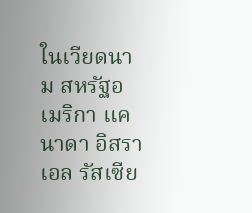ในเวียดนาม สหรัฐอเมริกา แคนาดา อิสราเอล รัสเซีย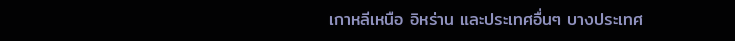เกาหลีเหนือ อิหร่าน และประเทศอื่นๆ บางประเทศ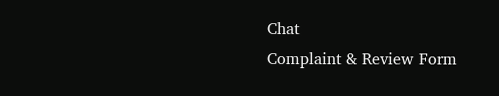Chat
Complaint & Review Form